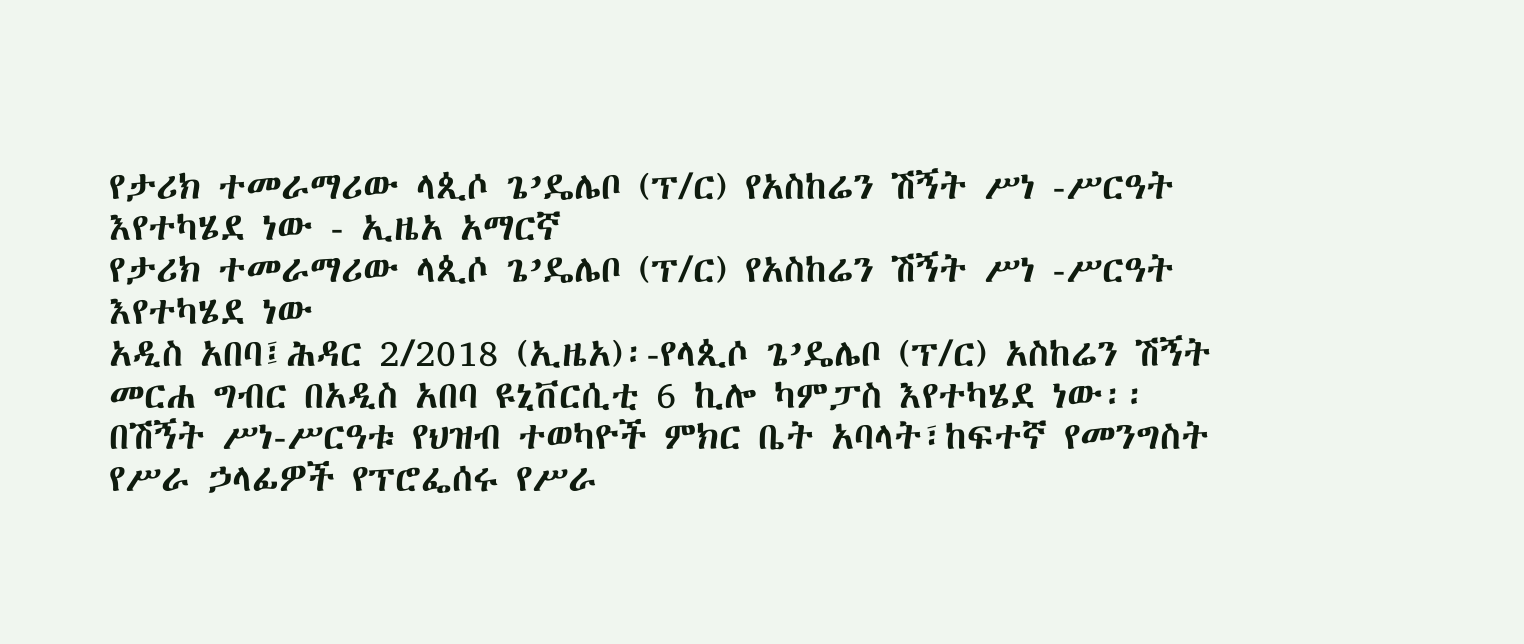የታሪክ ተመራማሪው ላጲሶ ጌ’ዴሌቦ (ፕ/ር) የአስከሬን ሽኝት ሥነ -ሥርዓት እየተካሄደ ነው - ኢዜአ አማርኛ
የታሪክ ተመራማሪው ላጲሶ ጌ’ዴሌቦ (ፕ/ር) የአስከሬን ሽኝት ሥነ -ሥርዓት እየተካሄደ ነው
አዲስ አበባ፤ሕዳር 2/2018 (ኢዜአ)፡-የላጲሶ ጌ’ዴሌቦ (ፕ/ር) አስከሬን ሽኝት መርሐ ግብር በአዲስ አበባ ዩኒቨርሲቲ 6 ኪሎ ካምፓስ እየተካሄደ ነው፡፡
በሽኝት ሥነ-ሥርዓቱ የህዝብ ተወካዮች ምክር ቤት አባላት፣ከፍተኛ የመንግስት የሥራ ኃላፊዎች የፕሮፌሰሩ የሥራ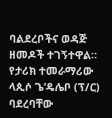ባልደረቦችና ወዳጅ ዘመዶች ተገኝተዋል።
የታሪክ ተመራማሪው ላጲሶ ጌ’ዴሌቦ (ፕ/ር) ባደረባቸው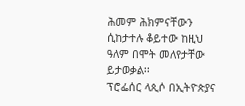ሕመም ሕክምናቸውን ሲከታተሉ ቆይተው ከዚህ ዓለም በሞት መለየታቸው ይታወቃል፡፡
ፕሮፌሰር ላጲሶ በኢትዮጵያና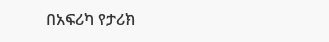በአፍሪካ የታሪክ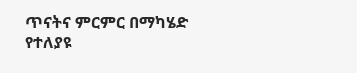ጥናትና ምርምር በማካሄድ የተለያዩ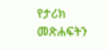የታሪክ መጽሐፍትን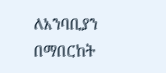ለአንባቢያን በማበርከት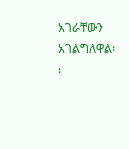አገራቸውን አገልግለዋል፡፡